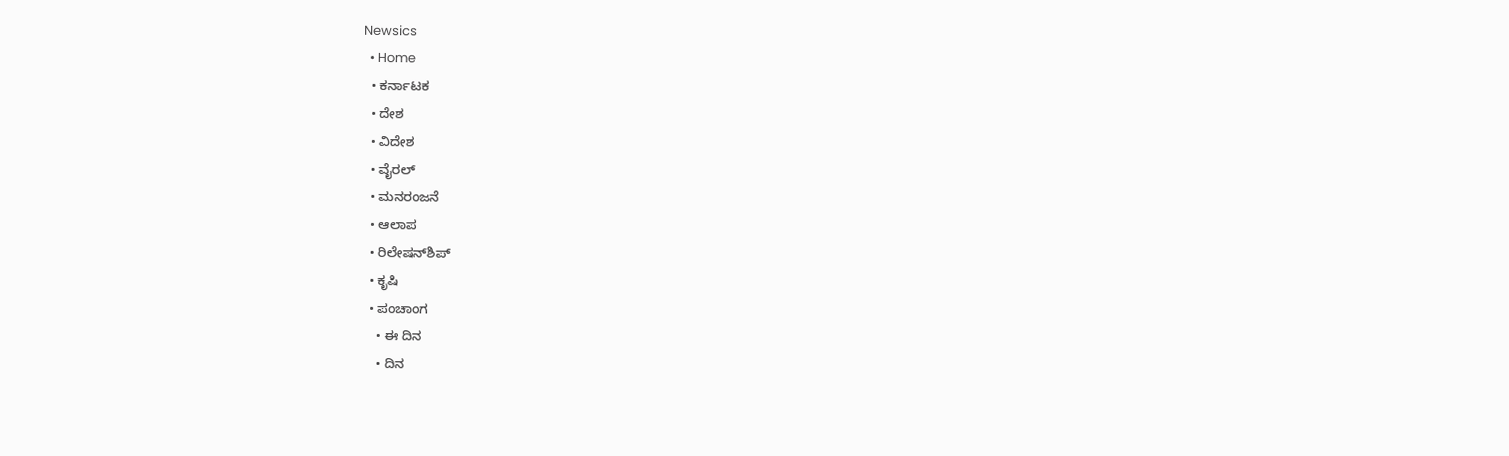Newsics
  • Home
  • ಕರ್ನಾಟಕ
  • ದೇಶ
  • ವಿದೇಶ
  • ವೈರಲ್
  • ಮನರಂಜನೆ
  • ಆಲಾಪ
  • ರಿಲೇಷನ್‌ಶಿಪ್
  • ಕೃಷಿ
  • ಪಂಚಾಂಗ
    • ಈ ದಿನ
    • ದಿನ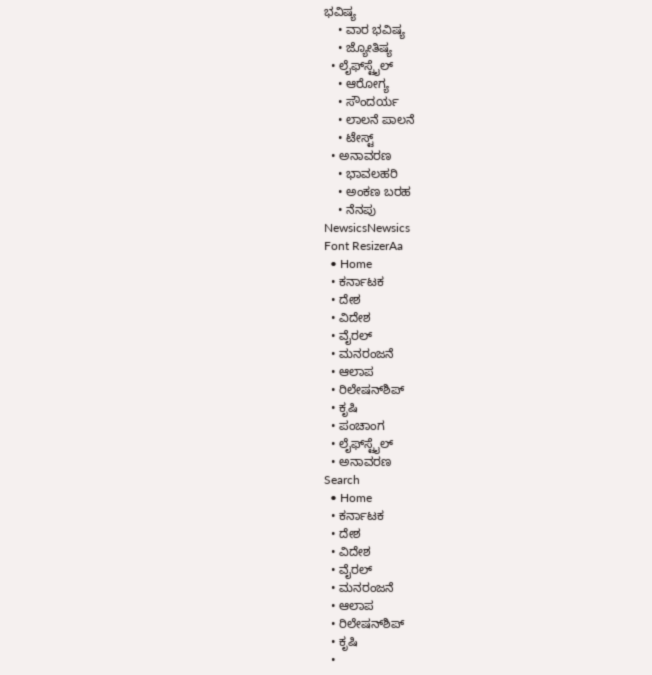ಭವಿಷ್ಯ
    • ವಾರ ಭವಿಷ್ಯ
    • ಜ್ಯೋತಿಷ್ಯ
  • ಲೈಫ್‌ಸ್ಟೈಲ್
    • ಆರೋಗ್ಯ
    • ಸೌಂದರ್ಯ
    • ಲಾಲನೆ ಪಾಲನೆ
    • ಟೇಸ್ಟ್
  • ಅನಾವರಣ
    • ಭಾವಲಹರಿ
    • ಅಂಕಣ ಬರಹ
    • ನೆನಪು
NewsicsNewsics
Font ResizerAa
  • Home
  • ಕರ್ನಾಟಕ
  • ದೇಶ
  • ವಿದೇಶ
  • ವೈರಲ್
  • ಮನರಂಜನೆ
  • ಆಲಾಪ
  • ರಿಲೇಷನ್‌ಶಿಪ್
  • ಕೃಷಿ
  • ಪಂಚಾಂಗ
  • ಲೈಫ್‌ಸ್ಟೈಲ್
  • ಅನಾವರಣ
Search
  • Home
  • ಕರ್ನಾಟಕ
  • ದೇಶ
  • ವಿದೇಶ
  • ವೈರಲ್
  • ಮನರಂಜನೆ
  • ಆಲಾಪ
  • ರಿಲೇಷನ್‌ಶಿಪ್
  • ಕೃಷಿ
  •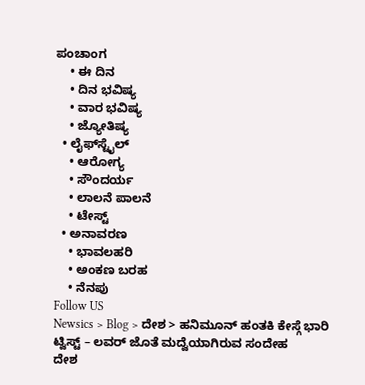ಪಂಚಾಂಗ
    • ಈ ದಿನ
    • ದಿನ ಭವಿಷ್ಯ
    • ವಾರ ಭವಿಷ್ಯ
    • ಜ್ಯೋತಿಷ್ಯ
  • ಲೈಫ್‌ಸ್ಟೈಲ್
    • ಆರೋಗ್ಯ
    • ಸೌಂದರ್ಯ
    • ಲಾಲನೆ ಪಾಲನೆ
    • ಟೇಸ್ಟ್
  • ಅನಾವರಣ
    • ಭಾವಲಹರಿ
    • ಅಂಕಣ ಬರಹ
    • ನೆನಪು
Follow US
Newsics > Blog > ದೇಶ > ಹನಿಮೂನ್ ಹಂತಕಿ ಕೇಸ್ಗೆ ಭಾರಿ ಟ್ವಿಸ್ಟ್ – ಲವರ್ ಜೊತೆ ಮದ್ವೆಯಾಗಿರುವ ಸಂದೇಹ
ದೇಶ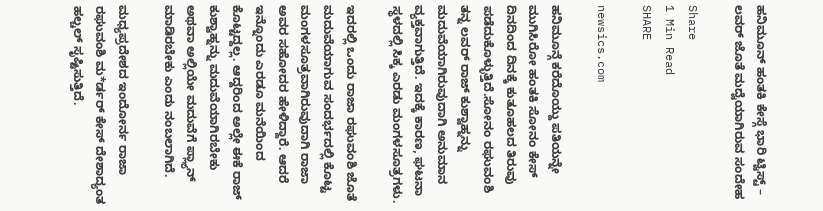ಹನಿಮೂನ್ ಹಂತಕಿ ಕೇಸ್ಗೆ ಭಾರಿ ಟ್ವಿಸ್ಟ್ – ಲವರ್ ಜೊತೆ ಮದ್ವೆಯಾಗಿರುವ ಸಂದೇಹ

Share
1 Min Read
SHARE

newsics.com

ಹನಿಮೂನ್ಗೆ ಕರೆದೊಯ್ದು ಪತಿಯನ್ನೇ ಮುಗಿಸಿರೋ ಹಂತಕಿ ಸೋನಂ ಕೇಸ್ ದಿನದಿಂದ ದಿನಕ್ಕೆ ಕುತೂಹಲದ ತಿರುವು ಪಡೆದುಕೊಳ್ಳುತ್ತಿದೆ.ಸೋನಂ ರಘುವಂಶಿ ತನ್ನ ಲವರ್ ರಾಜ್ ಕುಶ್ವಾಹ್ನನ್ನು ಮದುವೆಯಾಗಿರುವುದಾಗಿ ಅನುಮಾನ ವ್ಯಕ್ತವಾಗುತ್ತಿದೆ. ಇದಕ್ಕೆ ಕಾರಣ, ಘಟನಾ ಸ್ಥಳದಲ್ಲಿ ಸಿಕ್ಕ ಎರಡು ಮಂಗಳಸೂತ್ರಗಳು.

ಇದರಲ್ಲಿ ಒಂದು ರಾಜಾ ರಘುವಂಶಿ ಜೊತೆ ಮದುವೆಯಾಗುವ ಸಂದರ್ಭದಲ್ಲಿ ಕೊಟ್ಟ ಮಂಗಳಸೂತ್ರವಾಗಿರುವುದಾಗಿ ರಾಜಾ ಅವರ ಸಹೋದರ ಹೇಳಿದ್ದಾರೆ. ಆದರೆ ಇನ್ನೊಂದು ಎರಡೂ ಮನೆಯಿಂದ ಕೊಟ್ಟದ್ದಲ್ಲ. ಆದ್ದರಿಂದ ಅಲ್ಲೇ ಈಕೆ ರಾಜ್ ಕುಶ್ವಾಹ್ನನ್ನು ಮದುವೆಯಾಗಿರಬೇಕು ಅಥವಾ ಅಲ್ಲಿಯೇ ಮದುವೆಗೆ ಪ್ಲ್ಯಾನ್ ಮಾಡಿರಬೇಕು ಎಂದು ನಂಬಲಾಗಿದೆ.

ಮಧ್ಯಪ್ರದೇಶದ ಇಂದೋರ್ನ ರಾಜಾ ರಘುವಂಶಿ ಮ*ರ್ಡರ್ ಕೇಸ್ ದೇಶಾದ್ಯಂತ ಹಲ್ಚಲ್ ಸೃಷ್ಟಿಸುತ್ತಿದೆ.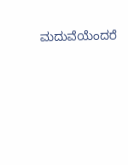ಮದುವೆಯೆಂದರೆ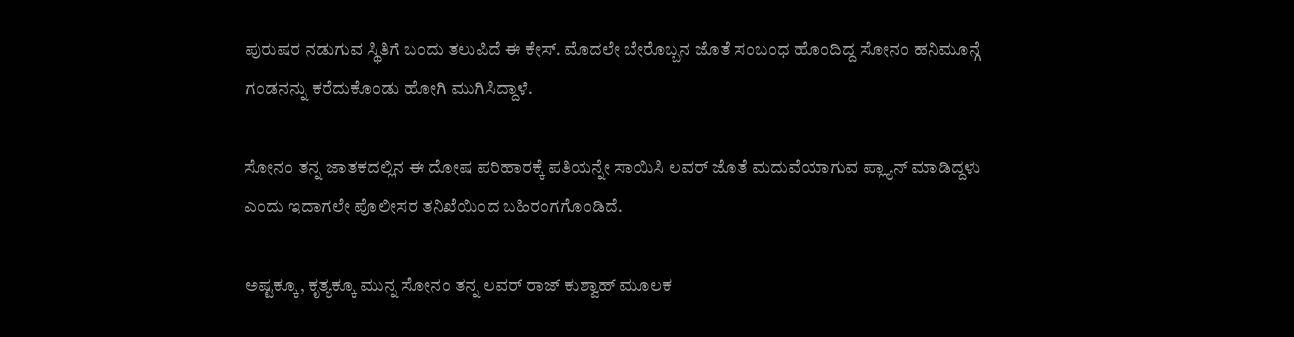ಪುರುಷರ ನಡುಗುವ ಸ್ಥಿತಿಗೆ ಬಂದು ತಲುಪಿದೆ ಈ ಕೇಸ್. ಮೊದಲೇ ಬೇರೊಬ್ಬನ ಜೊತೆ ಸಂಬಂಧ ಹೊಂದಿದ್ದ ಸೋನಂ ಹನಿಮೂನ್ಗೆ ಗಂಡನನ್ನು ಕರೆದುಕೊಂಡು ಹೋಗಿ ಮುಗಿಸಿದ್ದಾಳೆ.

ಸೋನಂ ತನ್ನ ಜಾತಕದಲ್ಲಿನ ಈ ದೋಷ ಪರಿಹಾರಕ್ಕೆ ಪತಿಯನ್ನೇ ಸಾಯಿಸಿ ಲವರ್ ಜೊತೆ ಮದುವೆಯಾಗುವ ಪ್ಲ್ಯಾನ್ ಮಾಡಿದ್ದಳು ಎಂದು ಇದಾಗಲೇ ಪೊಲೀಸರ ತನಿಖೆಯಿಂದ ಬಹಿರಂಗಗೊಂಡಿದೆ.

ಅಷ್ಟಕ್ಕೂ, ಕೃತ್ಯಕ್ಕೂ ಮುನ್ನ ಸೋನಂ ತನ್ನ ಲವರ್ ರಾಜ್ ಕುಶ್ವಾಹ್ ಮೂಲಕ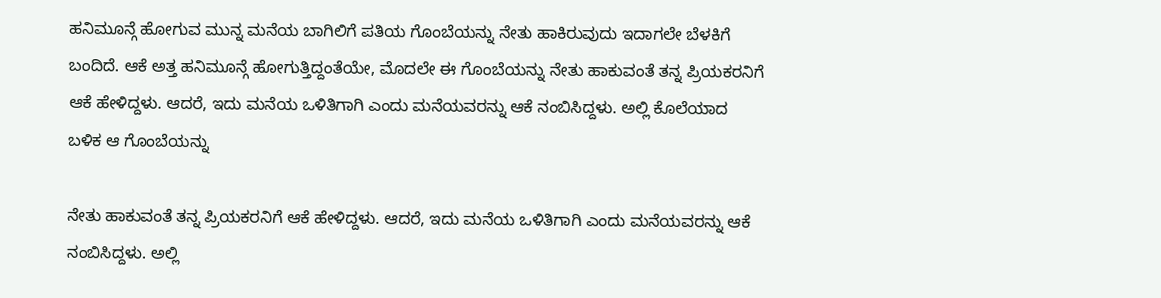ಹನಿಮೂನ್ಗೆ ಹೋಗುವ ಮುನ್ನ ಮನೆಯ ಬಾಗಿಲಿಗೆ ಪತಿಯ ಗೊಂಬೆಯನ್ನು ನೇತು ಹಾಕಿರುವುದು ಇದಾಗಲೇ ಬೆಳಕಿಗೆ ಬಂದಿದೆ. ಆಕೆ ಅತ್ತ ಹನಿಮೂನ್ಗೆ ಹೋಗುತ್ತಿದ್ದಂತೆಯೇ, ಮೊದಲೇ ಈ ಗೊಂಬೆಯನ್ನು ನೇತು ಹಾಕುವಂತೆ ತನ್ನ ಪ್ರಿಯಕರನಿಗೆ ಆಕೆ ಹೇಳಿದ್ದಳು. ಆದರೆ, ಇದು ಮನೆಯ ಒಳಿತಿಗಾಗಿ ಎಂದು ಮನೆಯವರನ್ನು ಆಕೆ ನಂಬಿಸಿದ್ದಳು. ಅಲ್ಲಿ ಕೊಲೆಯಾದ ಬಳಿಕ ಆ ಗೊಂಬೆಯನ್ನು

ನೇತು ಹಾಕುವಂತೆ ತನ್ನ ಪ್ರಿಯಕರನಿಗೆ ಆಕೆ ಹೇಳಿದ್ದಳು. ಆದರೆ, ಇದು ಮನೆಯ ಒಳಿತಿಗಾಗಿ ಎಂದು ಮನೆಯವರನ್ನು ಆಕೆ ನಂಬಿಸಿದ್ದಳು. ಅಲ್ಲಿ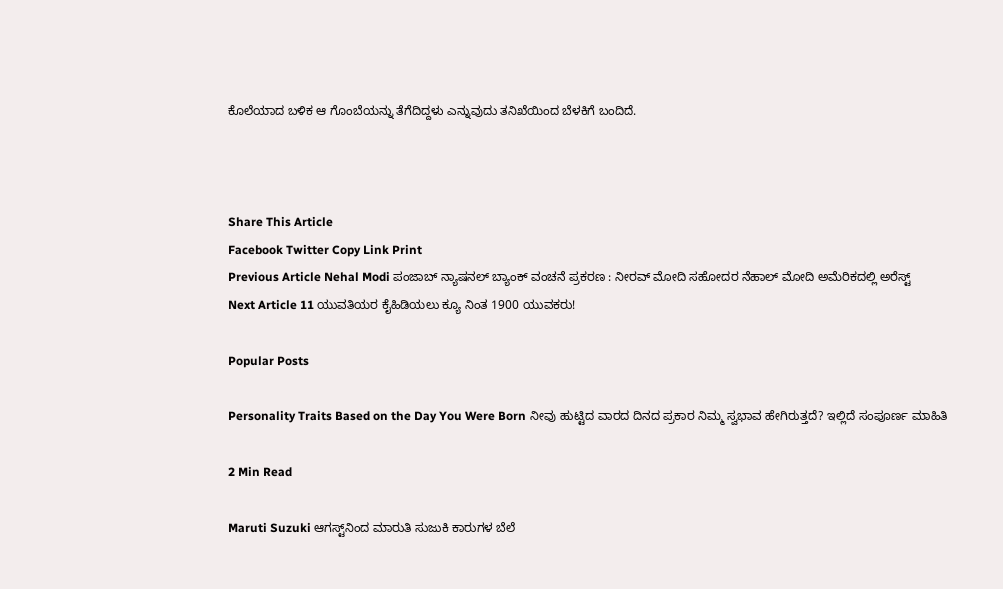ಕೊಲೆಯಾದ ಬಳಿಕ ಆ ಗೊಂಬೆಯನ್ನು ತೆಗೆದಿದ್ದಳು ಎನ್ನುವುದು ತನಿಖೆಯಿಂದ ಬೆಳಕಿಗೆ ಬಂದಿದೆ.



Share This Article
Facebook Twitter Copy Link Print
Previous Article Nehal Modi ಪಂಜಾಬ್ ನ್ಯಾಷನಲ್ ಬ್ಯಾಂಕ್ ವಂಚನೆ ಪ್ರಕರಣ : ನೀರವ್ ಮೋದಿ ಸಹೋದರ ನೆಹಾಲ್‌ ಮೋದಿ ಅಮೆರಿಕದಲ್ಲಿ ಅರೆಸ್ಟ್
Next Article 11 ಯುವತಿಯರ ಕೈಹಿಡಿಯಲು ಕ್ಯೂ ನಿಂತ 1900 ಯುವಕರು!

Popular Posts

Personality Traits Based on the Day You Were Born ನೀವು ಹುಟ್ಟಿದ ವಾರದ ದಿನದ ಪ್ರಕಾರ ನಿಮ್ಮ ಸ್ವಭಾವ ಹೇಗಿರುತ್ತದೆ? ಇಲ್ಲಿದೆ ಸಂಪೂರ್ಣ ಮಾಹಿತಿ

2 Min Read

Maruti Suzuki ಆಗಸ್ಟ್‌ನಿಂದ ಮಾರುತಿ ಸುಜುಕಿ ಕಾರುಗಳ ಬೆಲೆ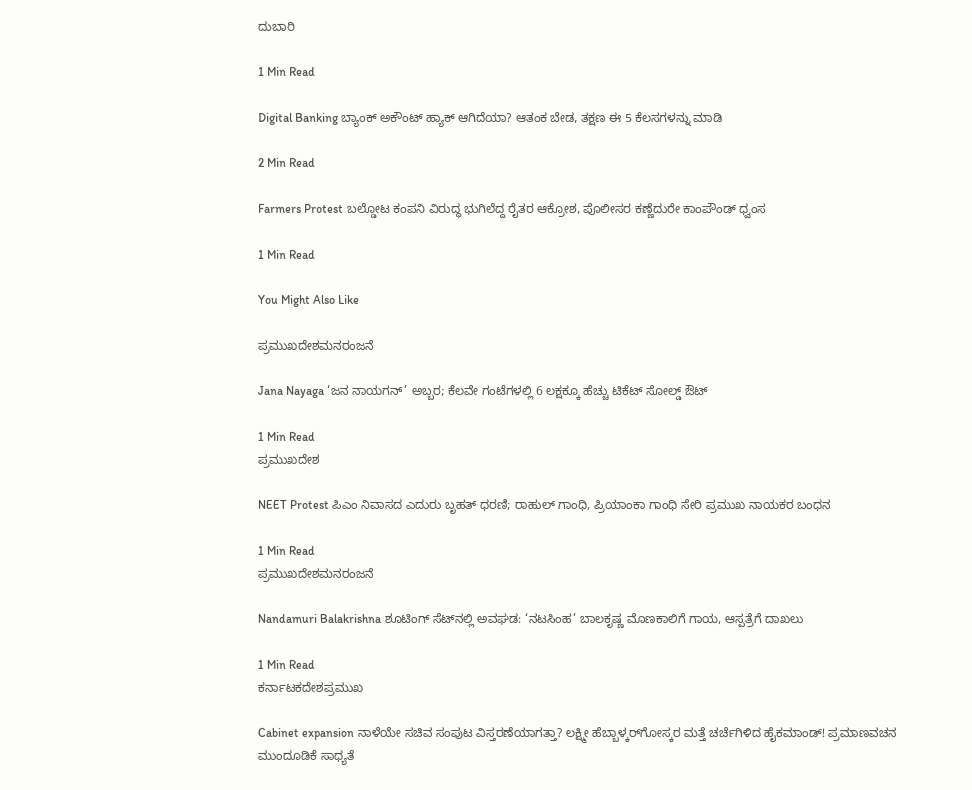ದುಬಾರಿ

1 Min Read

Digital Banking ಬ್ಯಾಂಕ್ ಅಕೌಂಟ್ ಹ್ಯಾಕ್ ಆಗಿದೆಯಾ? ಆತಂಕ ಬೇಡ, ತಕ್ಷಣ ಈ 5 ಕೆಲಸಗಳನ್ನು ಮಾಡಿ

2 Min Read

Farmers Protest ಬಲ್ಡೋಟ ಕಂಪನಿ ವಿರುದ್ಧ ಭುಗಿಲೆದ್ದ ರೈತರ ಆಕ್ರೋಶ, ಪೊಲೀಸರ ಕಣ್ಣೆದುರೇ ಕಾಂಪೌಂಡ್ ಧ್ವಂಸ

1 Min Read

You Might Also Like

ಪ್ರಮುಖದೇಶಮನರಂಜನೆ

Jana Nayaga ‘ಜನ ನಾಯಗನ್’ ಅಬ್ಬರ; ಕೆಲವೇ ಗಂಟೆಗಳಲ್ಲಿ 6 ಲಕ್ಷಕ್ಕೂ ಹೆಚ್ಚು ಟಿಕೆಟ್ ಸೋಲ್ಡ್ ಔಟ್

1 Min Read
ಪ್ರಮುಖದೇಶ

NEET Protest ಪಿಎಂ ನಿವಾಸದ ಎದುರು ಬೃಹತ್ ಧರಣಿ; ರಾಹುಲ್ ಗಾಂಧಿ, ಪ್ರಿಯಾಂಕಾ ಗಾಂಧಿ ಸೇರಿ ಪ್ರಮುಖ ನಾಯಕರ ಬಂಧನ

1 Min Read
ಪ್ರಮುಖದೇಶಮನರಂಜನೆ

Nandamuri Balakrishna ಶೂಟಿಂಗ್ ಸೆಟ್‌ನಲ್ಲಿ ಅವಘಡ: ‘ನಟಸಿಂಹ’ ಬಾಲಕೃಷ್ಣ ಮೊಣಕಾಲಿಗೆ ಗಾಯ, ಆಸ್ಪತ್ರೆಗೆ ದಾಖಲು

1 Min Read
ಕರ್ನಾಟಕದೇಶಪ್ರಮುಖ

Cabinet expansion ನಾಳೆಯೇ ಸಚಿವ ಸಂಪುಟ ವಿಸ್ತರಣೆಯಾಗತ್ತಾ? ಲಕ್ಷ್ಮೀ ಹೆಬ್ಬಾಳ್ಕರ್‌ಗೋಸ್ಕರ ಮತ್ತೆ ಚರ್ಚೆಗಿಳಿದ ಹೈಕಮಾಂಡ್! ಪ್ರಮಾಣವಚನ ಮುಂದೂಡಿಕೆ ಸಾಧ್ಯತೆ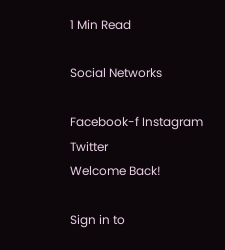1 Min Read

Social Networks

Facebook-f Instagram Twitter
Welcome Back!

Sign in to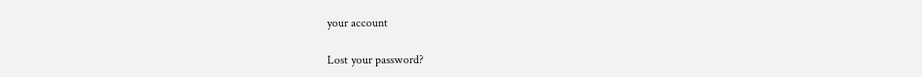your account

Lost your password?